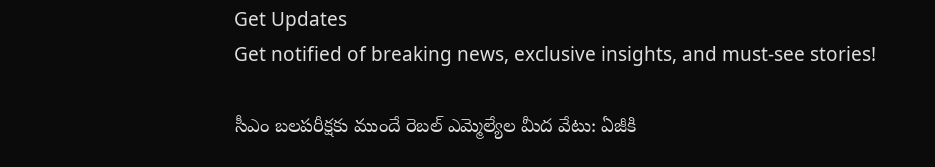Get Updates
Get notified of breaking news, exclusive insights, and must-see stories!

సీఎం బలపరీక్షకు ముందే రెబల్ ఎమ్మెల్యేల మీద వేటు: ఏజీకి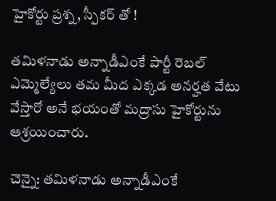హైకోర్టు ప్రశ్న, స్పీకర్ తో !

తమిళనాడు అన్నాడీఎంకే పార్టీ రెబల్ ఎమ్మెల్యేలు తమ మీద ఎక్కడ అనర్హత వేటు వేస్తారో అనే భయంతో మద్రాసు హైకోర్టును ఆశ్రయించారు.

చెన్నై: తమిళనాడు అన్నాడీఎంకే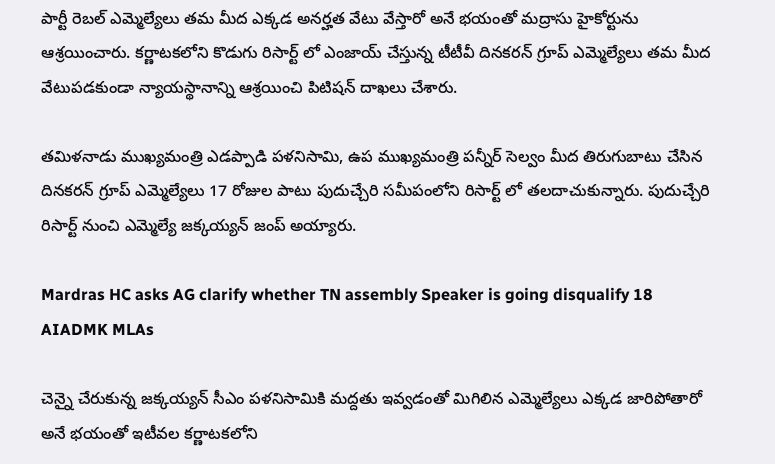పార్టీ రెబల్ ఎమ్మెల్యేలు తమ మీద ఎక్కడ అనర్హత వేటు వేస్తారో అనే భయంతో మద్రాసు హైకోర్టును ఆశ్రయించారు. కర్ణాటకలోని కొడుగు రిసార్ట్ లో ఎంజాయ్ చేస్తున్న టీటీవీ దినకరన్ గ్రూప్ ఎమ్మెల్యేలు తమ మీద వేటుపడకుండా న్యాయస్థానాన్ని ఆశ్రయించి పిటిషన్ దాఖలు చేశారు.

తమిళనాడు ముఖ్యమంత్రి ఎడప్పాడి పళనిసామి, ఉప ముఖ్యమంత్రి పన్నీర్ సెల్వం మీద తిరుగుబాటు చేసిన దినకరన్ గ్రూప్ ఎమ్మెల్యేలు 17 రోజుల పాటు పుదుచ్చేరి సమీపంలోని రిసార్ట్ లో తలదాచుకున్నారు. పుదుచ్చేరి రిసార్ట్ నుంచి ఎమ్మెల్యే జక్కయ్యన్ జంప్ అయ్యారు.

Mardras HC asks AG clarify whether TN assembly Speaker is going disqualify 18 AIADMK MLAs

చెన్నై చేరుకున్న జక్కయ్యన్ సీఎం పళనిసామికి మద్దతు ఇవ్వడంతో మిగిలిన ఎమ్మెల్యేలు ఎక్కడ జారిపోతారో అనే భయంతో ఇటీవల కర్ణాటకలోని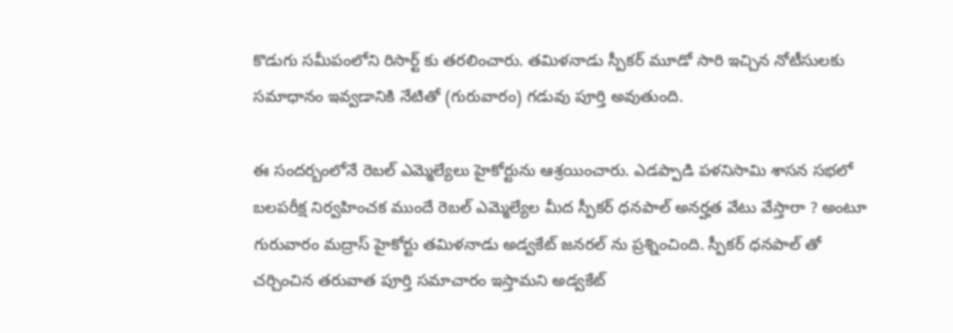కొడుగు సమీపంలోని రిసార్ట్ కు తరలించారు. తమిళనాడు స్పీకర్ మూడో సారి ఇచ్చిన నోటీసులకు సమాధానం ఇవ్వడానికి నేటితో (గురువారం) గడువు పూర్తి అవుతుంది.

ఈ సందర్బంలోనే రెబల్ ఎమ్మెల్యేలు హైకోర్టును ఆశ్రయించారు. ఎడప్పాడి పళనిసామి శాసన సభలో బలపరీక్ష నిర్వహించక ముందే రెబల్ ఎమ్మెల్యేల మీద స్పీకర్ ధనపాల్ అనర్హత వేటు వేస్తారా ? అంటూ గురువారం మద్రాస్ హైకోర్టు తమిళనాడు అడ్వకేట్ జనరల్ ను ప్రశ్నించింది. స్పీకర్ ధనపాల్ తో చర్చించిన తరువాత పూర్తి సమాచారం ఇస్తామని అడ్వకేట్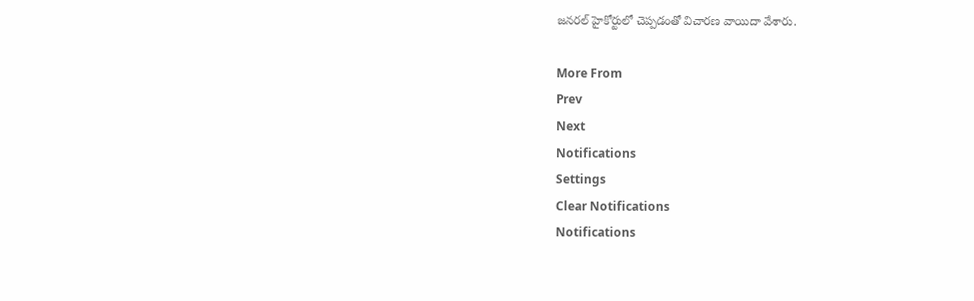జనరల్ హైకోర్టులో చెప్పడంతో విచారణ వాయిదా వేశారు.

More From
Prev
Next
Notifications
Settings
Clear Notifications
Notifications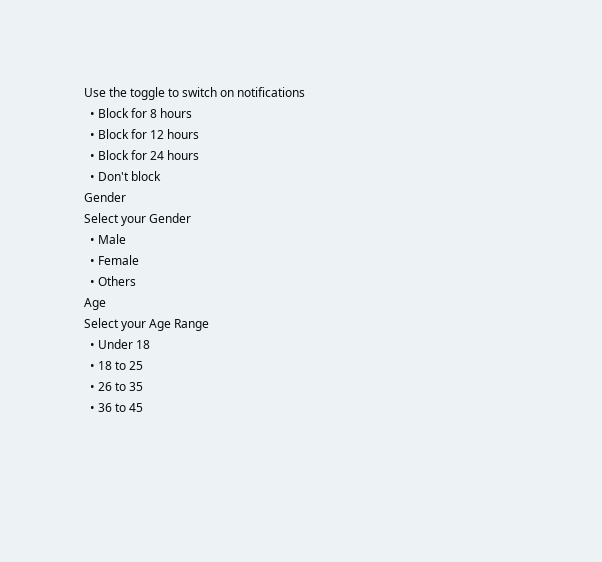Use the toggle to switch on notifications
  • Block for 8 hours
  • Block for 12 hours
  • Block for 24 hours
  • Don't block
Gender
Select your Gender
  • Male
  • Female
  • Others
Age
Select your Age Range
  • Under 18
  • 18 to 25
  • 26 to 35
  • 36 to 45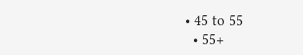• 45 to 55
  • 55+